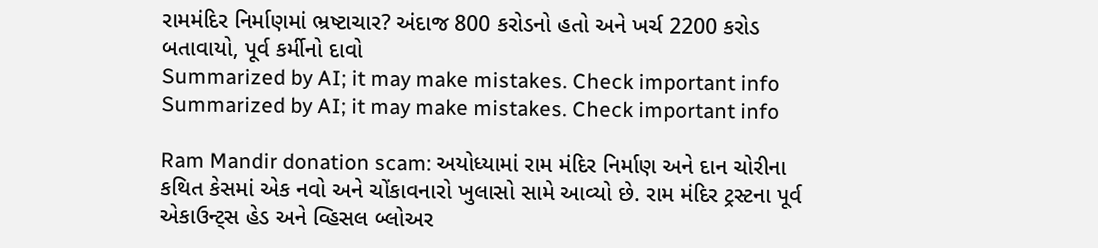રામમંદિર નિર્માણમાં ભ્રષ્ટાચાર? અંદાજ 800 કરોડનો હતો અને ખર્ચ 2200 કરોડ બતાવાયો, પૂર્વ કર્મીનો દાવો
Summarized by AI; it may make mistakes. Check important info
Summarized by AI; it may make mistakes. Check important info

Ram Mandir donation scam: અયોધ્યામાં રામ મંદિર નિર્માણ અને દાન ચોરીના કથિત કેસમાં એક નવો અને ચોંકાવનારો ખુલાસો સામે આવ્યો છે. રામ મંદિર ટ્રસ્ટના પૂર્વ એકાઉન્ટ્સ હેડ અને વ્હિસલ બ્લોઅર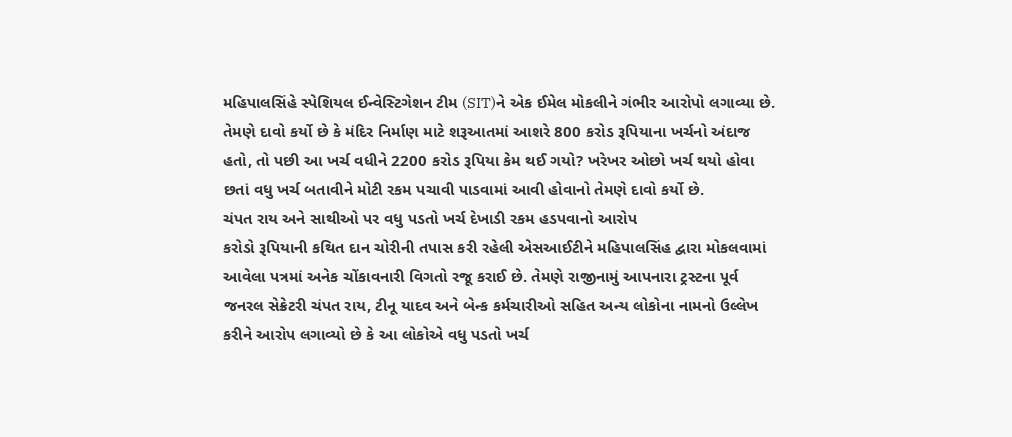મહિપાલસિંહે સ્પેશિયલ ઈન્વેસ્ટિગેશન ટીમ (SIT)ને એક ઈમેલ મોકલીને ગંભીર આરોપો લગાવ્યા છે. તેમણે દાવો કર્યો છે કે મંદિર નિર્માણ માટે શરૂઆતમાં આશરે 800 કરોડ રૂપિયાના ખર્ચનો અંદાજ હતો, તો પછી આ ખર્ચ વધીને 2200 કરોડ રૂપિયા કેમ થઈ ગયો? ખરેખર ઓછો ખર્ચ થયો હોવા છતાં વધુ ખર્ચ બતાવીને મોટી રકમ પચાવી પાડવામાં આવી હોવાનો તેમણે દાવો કર્યો છે.
ચંપત રાય અને સાથીઓ પર વધુ પડતો ખર્ચ દેખાડી રકમ હડપવાનો આરોપ
કરોડો રૂપિયાની કથિત દાન ચોરીની તપાસ કરી રહેલી એસઆઈટીને મહિપાલસિંહ દ્વારા મોકલવામાં આવેલા પત્રમાં અનેક ચોંકાવનારી વિગતો રજૂ કરાઈ છે. તેમણે રાજીનામું આપનારા ટ્રસ્ટના પૂર્વ જનરલ સેક્રેટરી ચંપત રાય, ટીનૂ યાદવ અને બેન્ક કર્મચારીઓ સહિત અન્ય લોકોના નામનો ઉલ્લેખ કરીને આરોપ લગાવ્યો છે કે આ લોકોએ વધુ પડતો ખર્ચ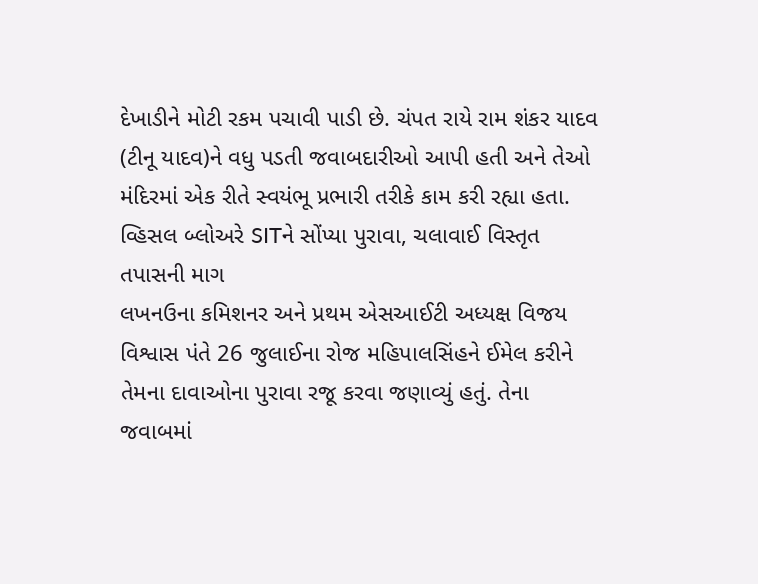દેખાડીને મોટી રકમ પચાવી પાડી છે. ચંપત રાયે રામ શંકર યાદવ (ટીનૂ યાદવ)ને વધુ પડતી જવાબદારીઓ આપી હતી અને તેઓ મંદિરમાં એક રીતે સ્વયંભૂ પ્રભારી તરીકે કામ કરી રહ્યા હતા.
વ્હિસલ બ્લોઅરે SITને સોંપ્યા પુરાવા, ચલાવાઈ વિસ્તૃત તપાસની માગ
લખનઉના કમિશનર અને પ્રથમ એસઆઈટી અધ્યક્ષ વિજય વિશ્વાસ પંતે 26 જુલાઈના રોજ મહિપાલસિંહને ઈમેલ કરીને તેમના દાવાઓના પુરાવા રજૂ કરવા જણાવ્યું હતું. તેના જવાબમાં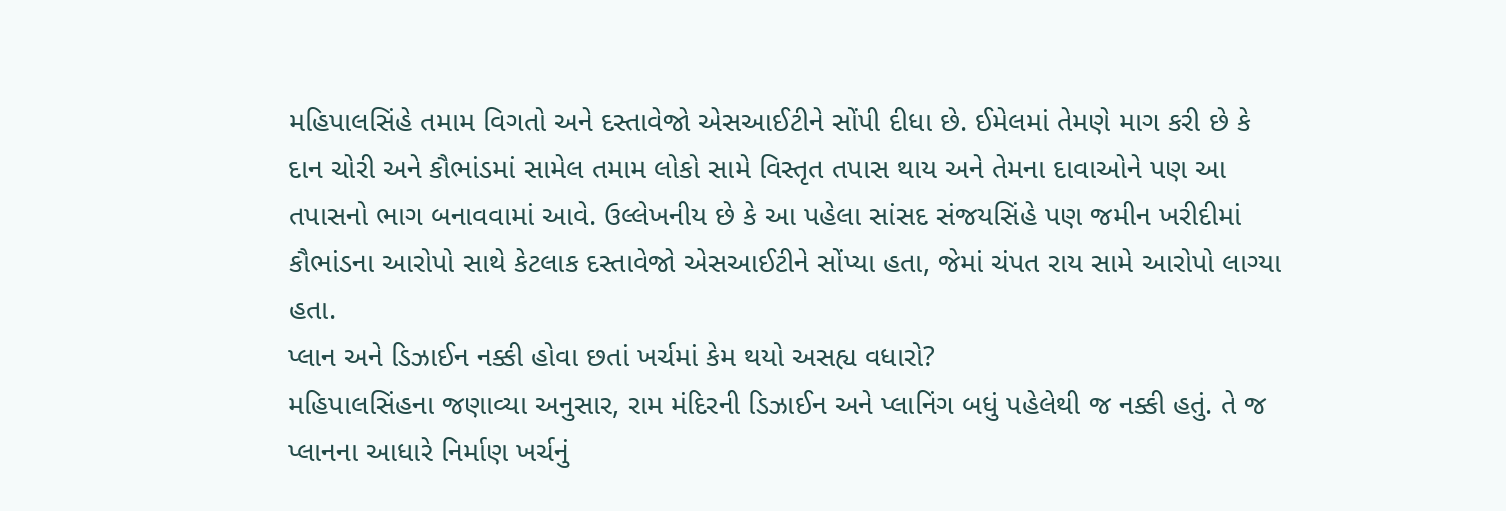મહિપાલસિંહે તમામ વિગતો અને દસ્તાવેજો એસઆઈટીને સોંપી દીધા છે. ઈમેલમાં તેમણે માગ કરી છે કે દાન ચોરી અને કૌભાંડમાં સામેલ તમામ લોકો સામે વિસ્તૃત તપાસ થાય અને તેમના દાવાઓને પણ આ તપાસનો ભાગ બનાવવામાં આવે. ઉલ્લેખનીય છે કે આ પહેલા સાંસદ સંજયસિંહે પણ જમીન ખરીદીમાં કૌભાંડના આરોપો સાથે કેટલાક દસ્તાવેજો એસઆઈટીને સોંપ્યા હતા, જેમાં ચંપત રાય સામે આરોપો લાગ્યા હતા.
પ્લાન અને ડિઝાઈન નક્કી હોવા છતાં ખર્ચમાં કેમ થયો અસહ્ય વધારો?
મહિપાલસિંહના જણાવ્યા અનુસાર, રામ મંદિરની ડિઝાઈન અને પ્લાનિંગ બધું પહેલેથી જ નક્કી હતું. તે જ પ્લાનના આધારે નિર્માણ ખર્ચનું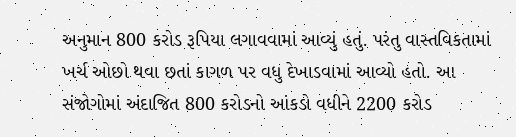અનુમાન 800 કરોડ રૂપિયા લગાવવામાં આવ્યું હતું. પરંતુ વાસ્તવિકતામાં ખર્ચ ઓછો થવા છતાં કાગળ પર વધુ દેખાડવામાં આવ્યો હતો. આ સંજોગોમાં અંદાજિત 800 કરોડનો આંકડો વધીને 2200 કરોડ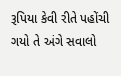રૂપિયા કેવી રીતે પહોંચી ગયો તે અંગે સવાલો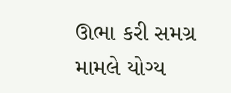ઊભા કરી સમગ્ર મામલે યોગ્ય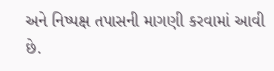અને નિષ્પક્ષ તપાસની માગણી કરવામાં આવી છે.